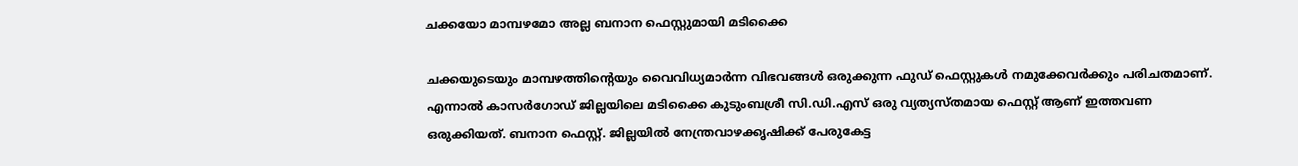ചക്കയോ മാമ്പഴമോ അല്ല ബനാന ഫെസ്റ്റുമായി മടിക്കൈ

ചക്കയുടെയും മാമ്പഴത്തിന്റെയും വൈവിധ്യമാര്‍ന്ന വിഭവങ്ങള്‍ ഒരുക്കുന്ന ഫുഡ് ഫെസ്റ്റുകള്‍ നമുക്കേവര്‍ക്കും പരിചതമാണ്. എന്നാല്‍ കാസര്‍ഗോഡ് ജില്ലയിലെ മടിക്കൈ കുടുംബശ്രീ സി.ഡി.എസ് ഒരു വ്യത്യസ്തമായ ഫെസ്റ്റ് ആണ് ഇത്തവണ ഒരുക്കിയത്. ബനാന ഫെസ്റ്റ്. ജില്ലയില്‍ നേന്ത്രവാഴക്കൃഷിക്ക് പേരുകേട്ട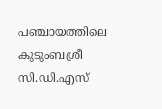പഞ്ചായത്തിലെ കുടുംബശ്രീ സി.ഡി.എസ്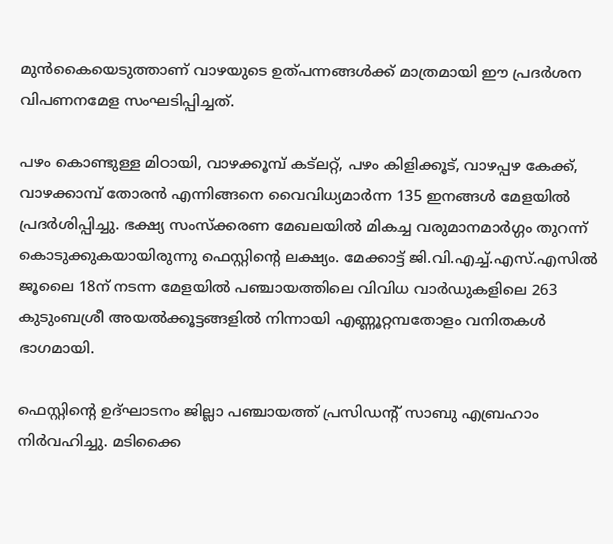മുന്‍കൈയെടുത്താണ് വാഴയുടെ ഉത്പന്നങ്ങള്‍ക്ക് മാത്രമായി ഈ പ്രദര്‍ശന വിപണനമേള സംഘടിപ്പിച്ചത്.

പഴം കൊണ്ടുള്ള മിഠായി, വാഴക്കൂമ്പ് കട്‌ലറ്റ്, പഴം കിളിക്കൂട്, വാഴപ്പഴ കേക്ക്, വാഴക്കാമ്പ് തോരന്‍ എന്നിങ്ങനെ വൈവിധ്യമാര്‍ന്ന 135 ഇനങ്ങള്‍ മേളയില്‍ പ്രദര്‍ശിപ്പിച്ചു. ഭക്ഷ്യ സംസ്‌ക്കരണ മേഖലയില്‍ മികച്ച വരുമാനമാര്‍ഗ്ഗം തുറന്ന് കൊടുക്കുകയായിരുന്നു ഫെസ്റ്റിന്റെ ലക്ഷ്യം. മേക്കാട്ട് ജി.വി.എച്ച്.എസ്.എസില്‍ ജൂലൈ 18ന് നടന്ന മേളയില്‍ പഞ്ചായത്തിലെ വിവിധ വാര്‍ഡുകളിലെ 263 കുടുംബശ്രീ അയല്‍ക്കൂട്ടങ്ങളില്‍ നിന്നായി എണ്ണൂറ്റമ്പതോളം വനിതകള്‍ ഭാഗമായി.

ഫെസ്റ്റിന്റെ ഉദ്ഘാടനം ജില്ലാ പഞ്ചായത്ത് പ്രസിഡന്റ് സാബു എബ്രഹാം നിര്‍വഹിച്ചു. മടിക്കൈ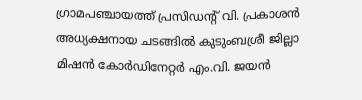ഗ്രാമപഞ്ചായത്ത് പ്രസിഡന്റ് വി. പ്രകാശന്‍ അധ്യക്ഷനായ ചടങ്ങില്‍ കുടുംബശ്രീ ജില്ലാ മിഷന്‍ കോര്‍ഡിനേറ്റര്‍ എം.വി. ജയന്‍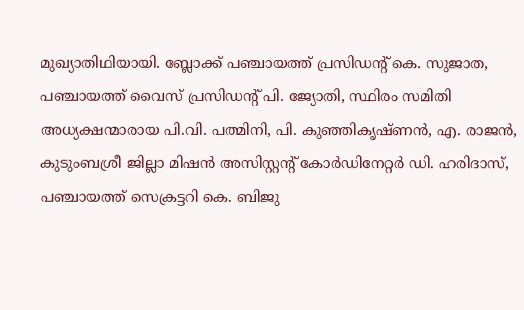മുഖ്യാതിഥിയായി. ബ്ലോക്ക് പഞ്ചായത്ത് പ്രസിഡന്റ് കെ. സുജാത, പഞ്ചായത്ത് വൈസ് പ്രസിഡന്റ് പി. ജ്യോതി, സ്ഥിരം സമിതി അധ്യക്ഷന്മാരായ പി.വി. പത്മിനി, പി. കുഞ്ഞികൃഷ്ണന്‍, എ. രാജന്‍, കുടുംബശ്രീ ജില്ലാ മിഷന്‍ അസിസ്റ്റന്റ് കോര്‍ഡിനേറ്റര്‍ ഡി. ഹരിദാസ്, പഞ്ചായത്ത് സെക്രട്ടറി കെ. ബിജു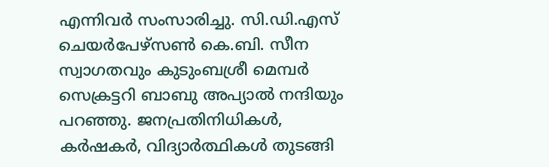എന്നിവര്‍ സംസാരിച്ചു. സി.ഡി.എസ് ചെയര്‍പേഴ്‌സണ്‍ കെ.ബി. സീന സ്വാഗതവും കുടുംബശ്രീ മെമ്പര്‍ സെക്രട്ടറി ബാബു അപ്യാല്‍ നന്ദിയും പറഞ്ഞു. ജനപ്രതിനിധികള്‍, കര്‍ഷകര്‍, വിദ്യാര്‍ത്ഥികള്‍ തുടങ്ങി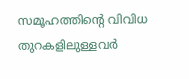സമൂഹത്തിന്റെ വിവിധ തുറകളിലുള്ളവര്‍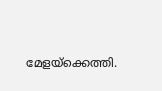മേളയ്‌ക്കെത്തി.